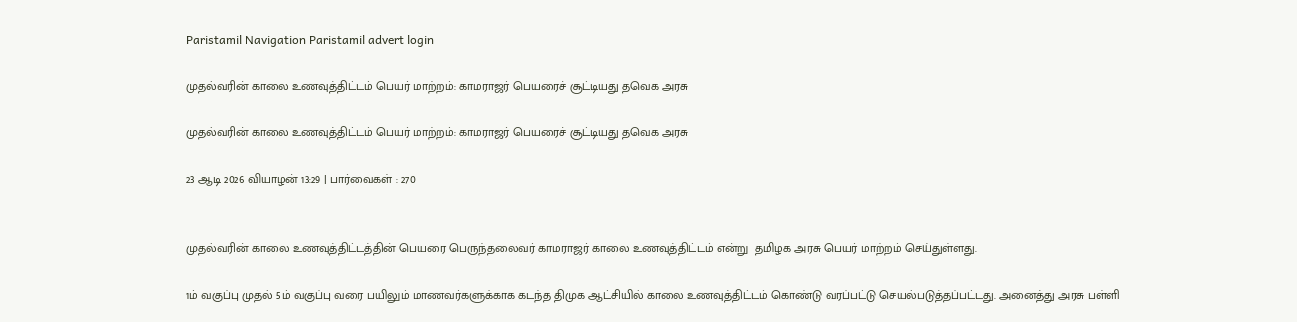Paristamil Navigation Paristamil advert login

முதல்வரின் காலை உணவுத்திட்டம் பெயர் மாற்றம்: காமராஜர் பெயரைச் சூட்டியது தவெக அரசு

முதல்வரின் காலை உணவுத்திட்டம் பெயர் மாற்றம்: காமராஜர் பெயரைச் சூட்டியது தவெக அரசு

23 ஆடி 2026 வியாழன் 13:29 | பார்வைகள் : 270


முதல்வரின் காலை உணவுத்திட்டத்தின் பெயரை பெருந்தலைவர் காமராஜர் காலை உணவுத்திட்டம் என்று  தமிழக அரசு பெயர் மாற்றம் செய்துள்ளது.

1ம் வகுப்பு முதல் 5ம் வகுப்பு வரை பயிலும் மாணவர்களுக்காக கடந்த திமுக ஆட்சியில் காலை உணவுத்திட்டம் கொண்டு வரப்பட்டு செயல்படுத்தப்பட்டது. அனைத்து அரசு பள்ளி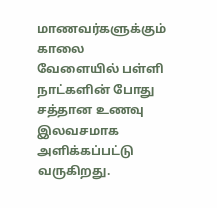மாணவர்களுக்கும் காலை வேளையில் பள்ளி நாட்களின் போது சத்தான உணவு இலவசமாக அளிக்கப்பட்டு வருகிறது.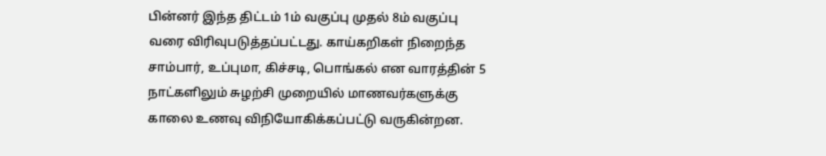பின்னர் இந்த திட்டம் 1ம் வகுப்பு முதல் 8ம் வகுப்பு வரை விரிவுபடுத்தப்பட்டது. காய்கறிகள் நிறைந்த சாம்பார், உப்புமா, கிச்சடி, பொங்கல் என வாரத்தின் 5 நாட்களிலும் சுழற்சி முறையில் மாணவர்களுக்கு காலை உணவு விநியோகிக்கப்பட்டு வருகின்றன.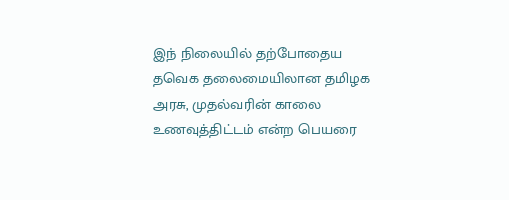இந் நிலையில் தற்போதைய தவெக தலைமையிலான தமிழக அரசு, முதல்வரின் காலை உணவுத்திட்டம் என்ற பெயரை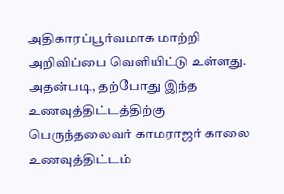அதிகாரப்பூர்வமாக மாற்றி அறிவிப்பை வெளியிட்டு உள்ளது. அதன்படி, தற்போது இந்த உணவுத்திட்டத்திற்கு பெருந்தலைவர் காமராஜர் காலை உணவுத்திட்டம்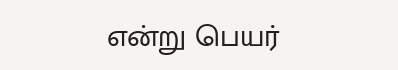என்று பெயர்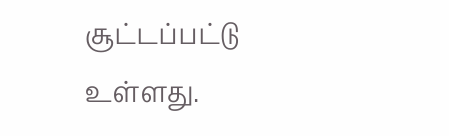சூட்டப்பட்டு உள்ளது.